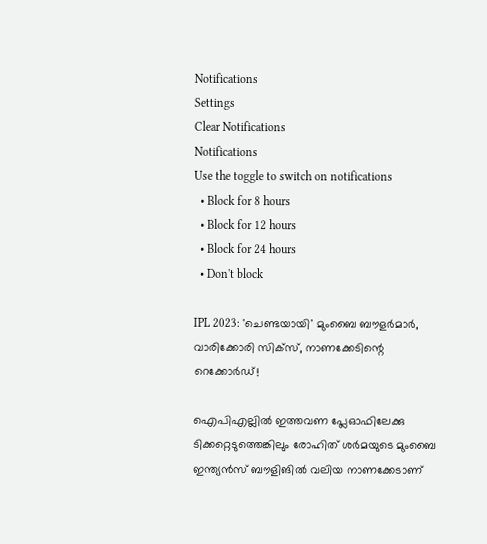Notifications
Settings
Clear Notifications
Notifications
Use the toggle to switch on notifications
  • Block for 8 hours
  • Block for 12 hours
  • Block for 24 hours
  • Don't block

IPL 2023: 'ചെണ്ടയായി' മുംബൈ ബൗളര്‍മാര്‍, വാരിക്കോരി സിക്‌സ്, നാണക്കേടിന്റെ റെക്കോര്‍ഡ്!

ഐപിഎല്ലില്‍ ഇത്തവണ പ്ലേഓഫിലേക്കു ടിക്കറ്റെടുത്തെങ്കിലും രോഹിത് ശര്‍മയുടെ മുംബൈ ഇന്ത്യന്‍സ് ബൗളിങില്‍ വലിയ നാണക്കേടാണ്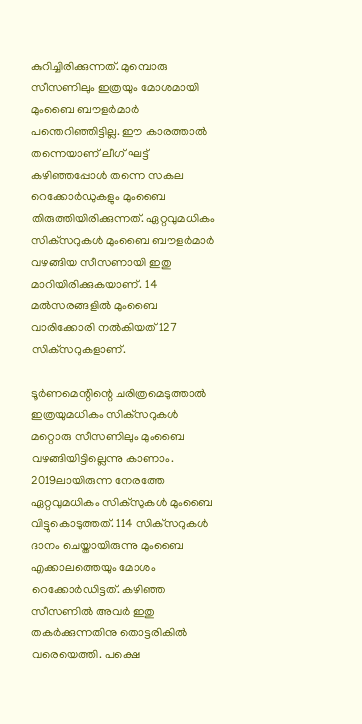കുറിച്ചിരിക്കുന്നത്. മുമ്പൊരു സീസണിലും ഇത്രയും മോശമായി മുംബൈ ബൗളര്‍മാര്‍ പന്തെറിഞ്ഞിട്ടില്ല. ഈ കാരത്താല്‍ തന്നെയാണ് ലീഗ് ഘട്ട് കഴിഞ്ഞപ്പോള്‍ തന്നെ സകല റെക്കോര്‍ഡുകളും മുംബൈ തിരുത്തിയിരിക്കുന്നത്. ഏറ്റവുമധികം സിക്‌സറുകള്‍ മുംബൈ ബൗളര്‍മാര്‍ വഴങ്ങിയ സീസണായി ഇതു മാറിയിരിക്കുകയാണ്. 14 മല്‍സരങ്ങളില്‍ മുംബൈ വാരിക്കോരി നല്‍കിയത് 127 സിക്‌സറുകളാണ്.

ടൂര്‍ണമെന്റിന്റെ ചരിത്രമെടുത്താല്‍ ഇത്രയുമധികം സിക്‌സറുകള്‍ മറ്റൊരു സീസണിലും മുംബൈ വഴങ്ങിയിട്ടില്ലെന്നു കാണാം. 2019ലായിരുന്ന നേരത്തേ ഏറ്റവുമധികം സിക്‌സുകള്‍ മുംബൈ വിട്ടുകൊടുത്തത്. 114 സിക്‌സറുകള്‍ ദാനം ചെയ്തായിരുന്നു മുംബൈ എക്കാലത്തെയും മോശം റെക്കോര്‍ഡിട്ടത്. കഴിഞ്ഞ സീസണില്‍ അവര്‍ ഇതു തകര്‍ക്കുന്നതിനു തൊട്ടരികില്‍ വരെയെത്തി. പക്ഷെ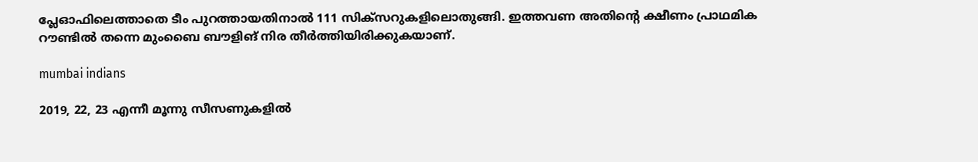പ്ലേഓഫിലെത്താതെ ടീം പുറത്തായതിനാല്‍ 111 സിക്‌സറുകളിലൊതുങ്ങി. ഇത്തവണ അതിന്റെ ക്ഷീണം പ്രാഥമിക റൗണ്ടില്‍ തന്നെ മുംബൈ ബൗളിങ് നിര തീര്‍ത്തിയിരിക്കുകയാണ്.

mumbai indians

2019, 22, 23 എന്നീ മൂന്നു സീസണുകളില്‍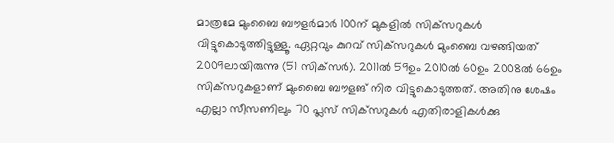മാത്രമേ മുംബൈ ബൗളര്‍മാര്‍ 100ന് മുകളില്‍ സിക്‌സറുകള്‍ വിട്ടുകൊടുത്തിട്ടുള്ളൂ. ഏറ്റവും കുറവ് സിക്‌സറുകള്‍ മുംബൈ വഴങ്ങിയത് 2009ലായിരുന്നു (51 സിക്‌സര്‍). 2011ല്‍ 59ഉം 2010ല്‍ 60ഉം 2008ല്‍ 66ഉം സിക്‌സറുകളാണ് മുംബൈ ബൗളങ് നിര വിട്ടുകൊടുത്തത്. അതിനു ശേഷം എല്ലാ സീസണിലും 70 പ്ലസ് സിക്‌സറുകള്‍ എതിരാളികള്‍ക്കു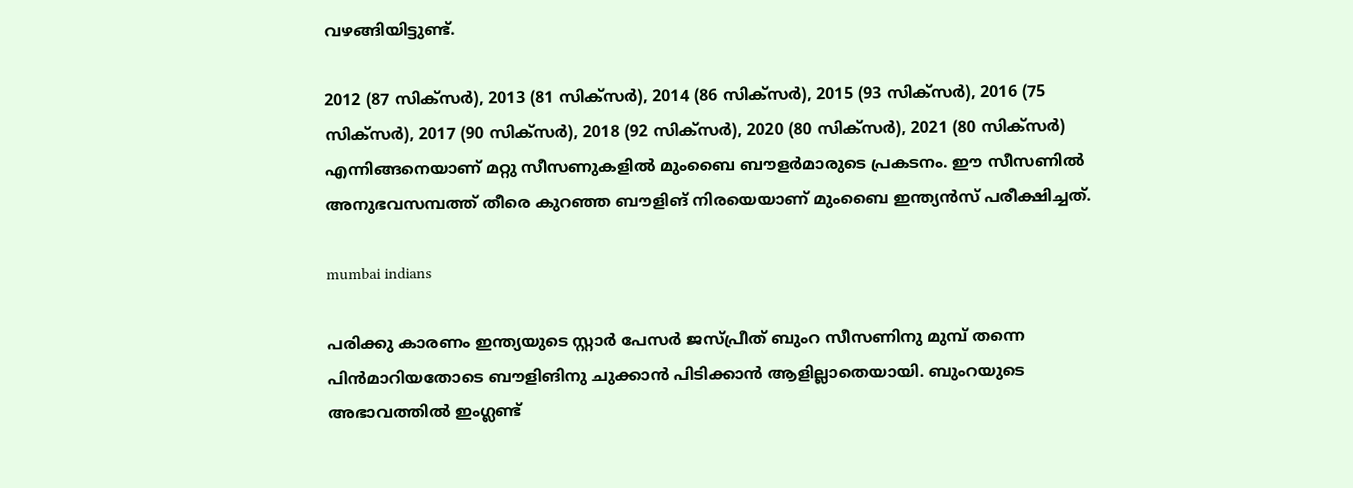വഴങ്ങിയിട്ടുണ്ട്.

2012 (87 സിക്‌സര്‍), 2013 (81 സിക്‌സര്‍), 2014 (86 സിക്‌സര്‍), 2015 (93 സിക്‌സര്‍), 2016 (75 സിക്‌സര്‍), 2017 (90 സിക്‌സര്‍), 2018 (92 സിക്‌സര്‍), 2020 (80 സിക്‌സര്‍), 2021 (80 സിക്‌സര്‍) എന്നിങ്ങനെയാണ് മറ്റു സീസണുകളില്‍ മുംബൈ ബൗളര്‍മാരുടെ പ്രകടനം. ഈ സീസണില്‍ അനുഭവസമ്പത്ത് തീരെ കുറഞ്ഞ ബൗളിങ് നിരയെയാണ് മുംബൈ ഇന്ത്യന്‍സ് പരീക്ഷിച്ചത്.

mumbai indians

പരിക്കു കാരണം ഇന്ത്യയുടെ സ്റ്റാര്‍ പേസര്‍ ജസ്പ്രീത് ബുംറ സീസണിനു മുമ്പ് തന്നെ പിന്‍മാറിയതോടെ ബൗളിങിനു ചുക്കാന്‍ പിടിക്കാന്‍ ആളില്ലാതെയായി. ബുംറയുടെ അഭാവത്തില്‍ ഇംഗ്ലണ്ട്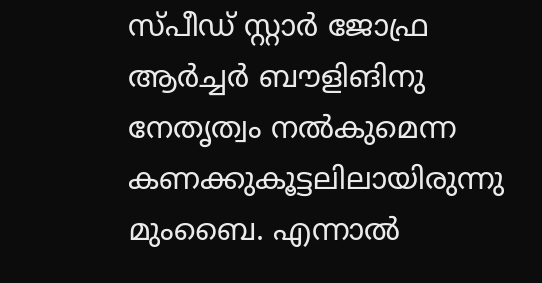സ്പീഡ് സ്റ്റാര്‍ ജോഫ്ര ആര്‍ച്ചര്‍ ബൗളിങിനു നേതൃത്വം നല്‍കുമെന്ന കണക്കുകൂട്ടലിലായിരുന്നു മുംബൈ. എന്നാല്‍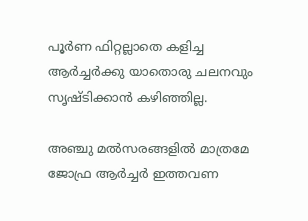പൂര്‍ണ ഫിറ്റല്ലാതെ കളിച്ച ആര്‍ച്ചര്‍ക്കു യാതൊരു ചലനവും സൃഷ്ടിക്കാന്‍ കഴിഞ്ഞില്ല.

അഞ്ചു മല്‍സരങ്ങളില്‍ മാത്രമേ ജോഫ്ര ആര്‍ച്ചര്‍ ഇത്തവണ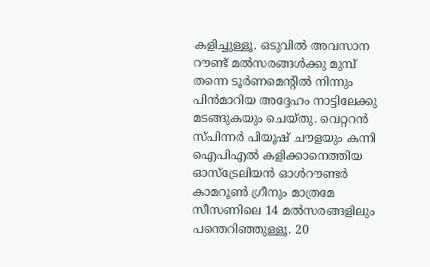കളിച്ചുള്ളൂ. ഒടുവില്‍ അവസാന റൗണ്ട് മല്‍സരങ്ങള്‍ക്കു മുമ്പ് തന്നെ ടൂര്‍ണമെന്റില്‍ നിന്നും പിന്‍മാറിയ അദ്ദേഹം നാട്ടിലേക്കു മടങ്ങുകയും ചെയ്തു. വെറ്ററന്‍ സ്പിന്നര്‍ പിയൂഷ് ചൗളയും കന്നി ഐപിഎല്‍ കളിക്കാനെത്തിയ ഓസ്‌ട്രേലിയന്‍ ഓള്‍റൗണ്ടര്‍ കാമറൂണ്‍ ഗ്രീനും മാത്രമേ സീസണിലെ 14 മല്‍സരങ്ങളിലും പന്തെറിഞ്ഞുള്ളൂ. 20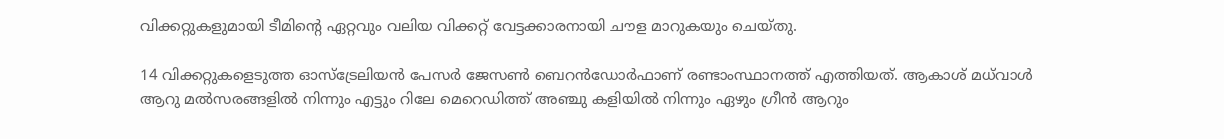വിക്കറ്റുകളുമായി ടീമിന്റെ ഏറ്റവും വലിയ വിക്കറ്റ് വേട്ടക്കാരനായി ചൗള മാറുകയും ചെയ്തു.

14 വിക്കറ്റുകളെടുത്ത ഓസ്‌ട്രേലിയന്‍ പേസര്‍ ജേസണ്‍ ബെറന്‍ഡോര്‍ഫാണ് രണ്ടാംസ്ഥാനത്ത് എത്തിയത്. ആകാശ് മധ്‌വാള്‍ ആറു മല്‍സരങ്ങളില്‍ നിന്നും എട്ടും റിലേ മെറെഡിത്ത് അഞ്ചു കളിയില്‍ നിന്നും ഏഴും ഗ്രീന്‍ ആറും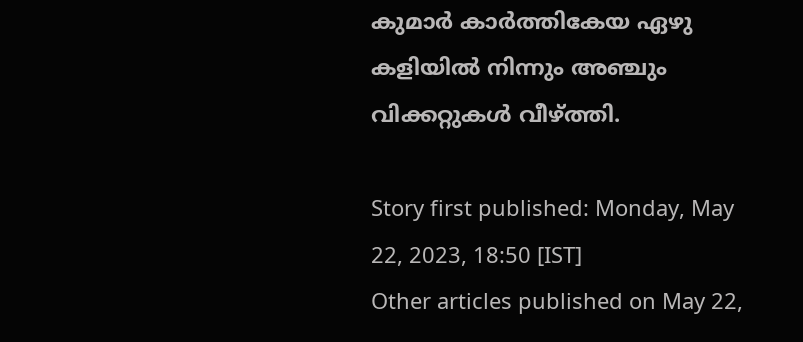കുമാര്‍ കാര്‍ത്തികേയ ഏഴു കളിയില്‍ നിന്നും അഞ്ചും വിക്കറ്റുകള്‍ വീഴ്ത്തി.

Story first published: Monday, May 22, 2023, 18:50 [IST]
Other articles published on May 22,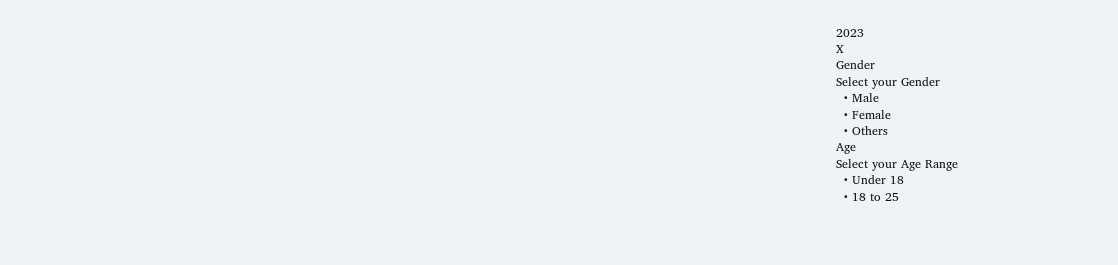2023
X
Gender
Select your Gender
  • Male
  • Female
  • Others
Age
Select your Age Range
  • Under 18
  • 18 to 25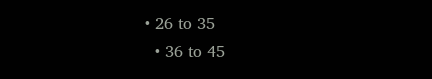• 26 to 35
  • 36 to 45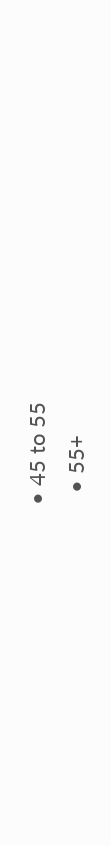• 45 to 55
  • 55+